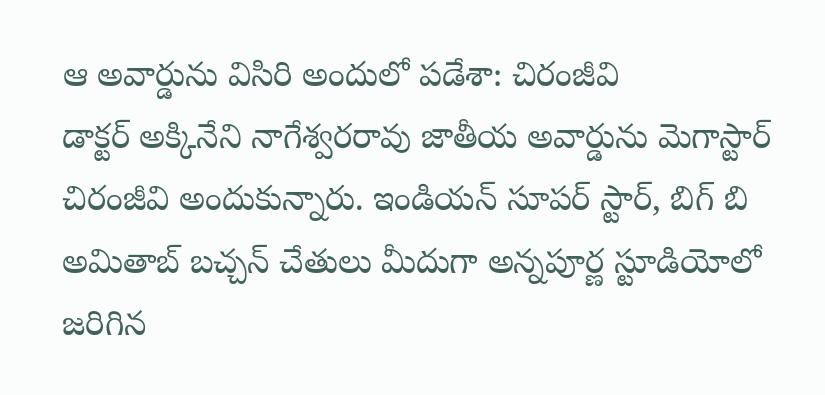ఆ అవార్డును విసిరి అందులో పడేశా: చిరంజీవి
డాక్టర్ అక్కినేని నాగేశ్వరరావు జాతీయ అవార్డును మెగాస్టార్ చిరంజీవి అందుకున్నారు. ఇండియన్ సూపర్ స్టార్, బిగ్ బి అమితాబ్ బచ్చన్ చేతులు మీదుగా అన్నపూర్ణ స్టూడియోలో జరిగిన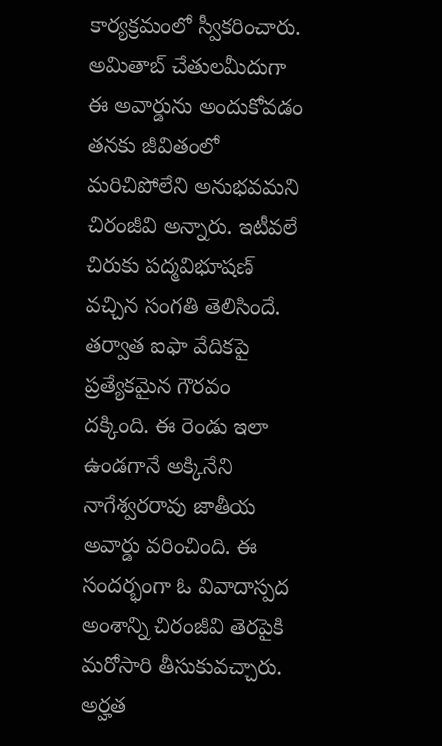కార్యక్రమంలో స్వీకరించారు. అమితాబ్ చేతులమీదుగా ఈ అవార్డును అందుకోవడం తనకు జీవితంలో మరిచిపోలేని అనుభవమని చిరంజీవి అన్నారు. ఇటీవలే చిరుకు పద్మవిభూషణ్ వచ్చిన సంగతి తెలిసిందే. తర్వాత ఐఫా వేదికపై ప్రత్యేకమైన గౌరవం దక్కింది. ఈ రెండు ఇలా ఉండగానే అక్కినేని నాగేశ్వరరావు జాతీయ అవార్డు వరించింది. ఈ సందర్భంగా ఓ వివాదాస్పద అంశాన్ని చిరంజీవి తెరపైకి మరోసారి తీసుకువచ్చారు.
అర్హత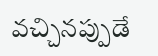వచ్చినప్పుడే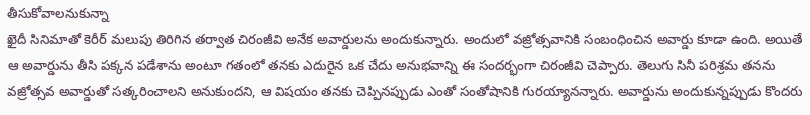తీసుకోవాలనుకున్నా
ఖైదీ సినిమాతో కెరీర్ మలుపు తిరిగిన తర్వాత చిరంజీవి అనేక అవార్డులను అందుకున్నారు. అందులో వజ్రోత్సవానికి సంబంధించిన అవార్డు కూడా ఉంది. అయితే ఆ అవార్డును తీసి పక్కన పడేశాను అంటూ గతంలో తనకు ఎదురైన ఒక చేదు అనుభవాన్ని ఈ సందర్భంగా చిరంజీవి చెప్పారు. తెలుగు సినీ పరిశ్రమ తనను వజ్రోత్సవ అవార్డుతో సత్కరించాలని అనుకుందని, ఆ విషయం తనకు చెప్పినప్పుడు ఎంతో సంతోషానికి గురయ్యానన్నారు. అవార్డును అందుకున్నప్పుడు కొందరు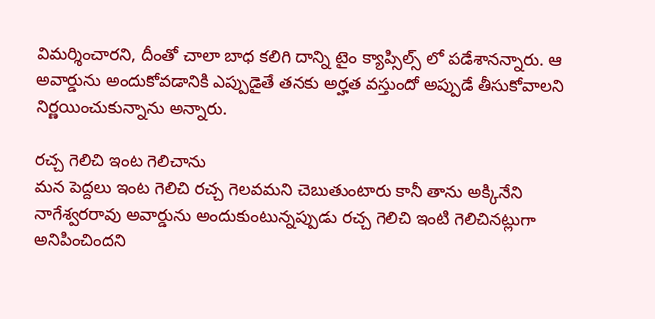విమర్శించారని, దీంతో చాలా బాధ కలిగి దాన్ని టైం క్యాప్సిల్స్ లో పడేశానన్నారు. ఆ అవార్డును అందుకోవడానికి ఎప్పుడైతే తనకు అర్హత వస్తుందో అప్పుడే తీసుకోవాలని నిర్ణయించుకున్నాను అన్నారు.

రచ్చ గెలిచి ఇంట గెలిచాను
మన పెద్దలు ఇంట గెలిచి రచ్చ గెలవమని చెబుతుంటారు కానీ తాను అక్కినేని నాగేశ్వరరావు అవార్డును అందుకుంటున్నప్పుడు రచ్చ గెలిచి ఇంటి గెలిచినట్లుగా అనిపించిందని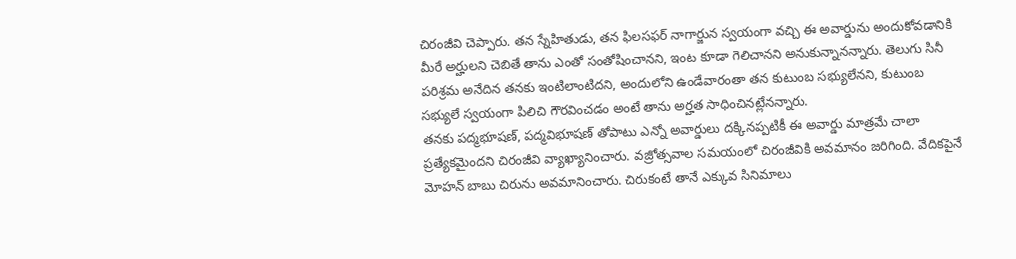చిరంజీవి చెప్పారు. తన స్నేహితుడు, తన ఫిలసఫర్ నాగార్జున స్వయంగా వచ్చి ఈ అవార్డును అందుకోవడానికి మీరే అర్హులని చెబితే తాను ఎంతో సంతోషించానని, ఇంట కూడా గెలిచానని అనుకున్నానన్నారు. తెలుగు సినీ పరిశ్రమ అనేదిన తనకు ఇంటిలాంటిదని, అందులోని ఉండేవారంతా తన కుటుంబ సభ్యులేనని, కుటుంబ సభ్యులే స్వయంగా పిలిచి గౌరవించడం అంటే తాను అర్హత సాధించినట్లేనన్నారు.
తనకు పద్మభూషణ్, పద్మవిభూషణ్ తోపాటు ఎన్నో అవార్డులు దక్కినప్పటికీ ఈ అవార్డు మాత్రమే చాలా ప్రత్యేకమైందని చిరంజీవి వ్యాఖ్యానించారు. వజ్రోత్సవాల సమయంలో చిరంజీవికి అవమానం జరిగింది. వేదికపైనే మోహన్ బాబు చిరును అవమానించారు. చిరుకంటే తానే ఎక్కువ సినిమాలు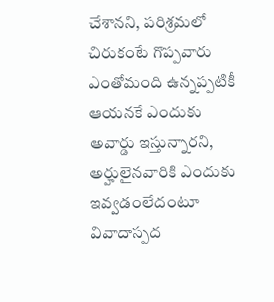చేశానని, పరిశ్రమలో చిరుకంటే గొప్పవారు ఎంతోమంది ఉన్నప్పటికీ ఆయనకే ఎందుకు అవార్డు ఇస్తున్నారని, అర్హులైనవారికి ఎందుకు ఇవ్వడంలేదంటూ వివాదాస్పద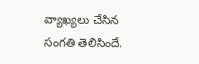వ్యాఖ్యలు చేసిన సంగతి తెలిసిందే.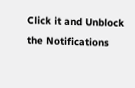Click it and Unblock the Notifications